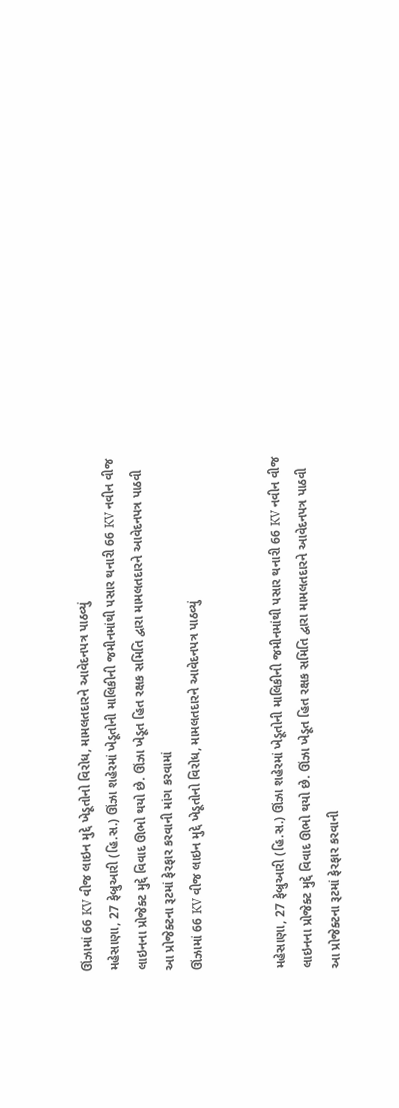ઊંઝામાં 66 KV વીજ લાઇન મુદ્દે ખેડૂતોનો વિરોધ, મામલતદારને આવેદનપત્ર પાઠવ્યું
મહેસાણા, 27 ફેબ્રુઆરી (હિ.સ.) ઊંઝા શહેરમાં ખેડૂતોની માલિકીની જમીનમાંથી પસાર થનારી 66 KV નવીન વીજ લાઇનના પ્રોજેક્ટ મુદ્દે વિવાદ ઊભો થયો છે. ઊંઝા ખેડૂત હિત રક્ષક સમિતિ દ્વારા મામલતદારને આવેદનપત્ર પાઠવી આ પ્રોજેક્ટના રૂટમાં ફેરફાર કરવાની માંગ કરવામાં
ઊંઝામાં 66 KV વીજ લાઇન મુદ્દે ખેડૂતોનો વિરોધ, મામલતદારને આવેદનપત્ર પાઠવ્યું


મહેસાણા, 27 ફેબ્રુઆરી (હિ.સ.) ઊંઝા શહેરમાં ખેડૂતોની માલિકીની જમીનમાંથી પસાર થનારી 66 KV નવીન વીજ લાઇનના પ્રોજેક્ટ મુદ્દે વિવાદ ઊભો થયો છે. ઊંઝા ખેડૂત હિત રક્ષક સમિતિ દ્વારા મામલતદારને આવેદનપત્ર પાઠવી આ પ્રોજેક્ટના રૂટમાં ફેરફાર કરવાની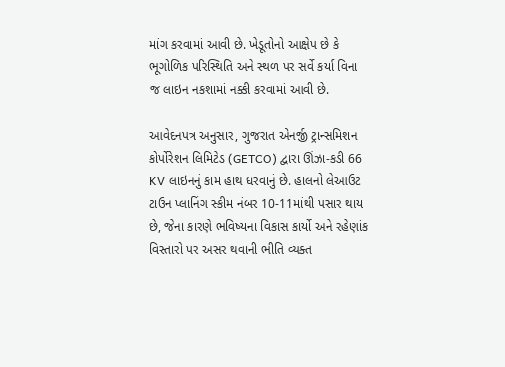માંગ કરવામાં આવી છે. ખેડૂતોનો આક્ષેપ છે કે ભૂગોળિક પરિસ્થિતિ અને સ્થળ પર સર્વે કર્યા વિના જ લાઇન નકશામાં નક્કી કરવામાં આવી છે.

આવેદનપત્ર અનુસાર, ગુજરાત એનર્જી ટ્રાન્સમિશન કોર્પોરેશન લિમિટેડ (GETCO) દ્વારા ઊંઝા-કડી 66 KV લાઇનનું કામ હાથ ધરવાનું છે. હાલનો લેઆઉટ ટાઉન પ્લાનિંગ સ્કીમ નંબર 10-11માંથી પસાર થાય છે, જેના કારણે ભવિષ્યના વિકાસ કાર્યો અને રહેણાંક વિસ્તારો પર અસર થવાની ભીતિ વ્યક્ત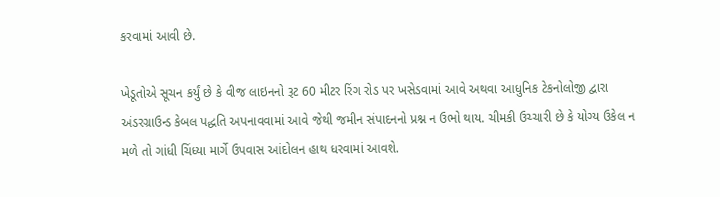કરવામાં આવી છે.

ખેડૂતોએ સૂચન કર્યું છે કે વીજ લાઇનનો રૂટ 60 મીટર રિંગ રોડ પર ખસેડવામાં આવે અથવા આધુનિક ટેકનોલોજી દ્વારા અંડરગ્રાઉન્ડ કેબલ પદ્ધતિ અપનાવવામાં આવે જેથી જમીન સંપાદનનો પ્રશ્ન ન ઉભો થાય. ચીમકી ઉચ્ચારી છે કે યોગ્ય ઉકેલ ન મળે તો ગાંધી ચિંધ્યા માર્ગે ઉપવાસ આંદોલન હાથ ધરવામાં આવશે.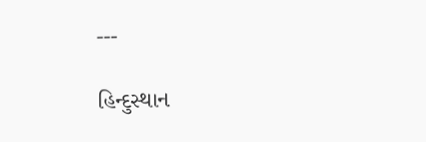---

હિન્દુસ્થાન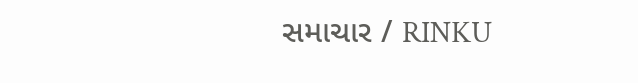સમાચાર / RINKU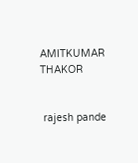AMITKUMAR THAKOR


 rajesh pande